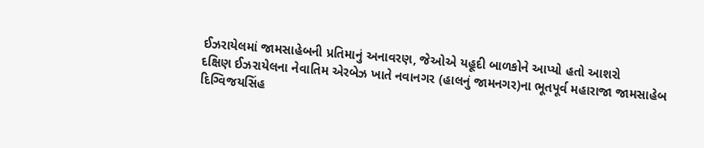ઈઝરાયેલમાં જામસાહેબની પ્રતિમાનું અનાવરણ, જેઓએ યહૂદી બાળકોને આપ્યો હતો આશરો
દક્ષિણ ઈઝરાયેલના નેવાતિમ એરબેઝ ખાતે નવાનગર (હાલનું જામનગર)ના ભૂતપૂર્વ મહારાજા જામસાહેબ દિગ્વિજયસિંહ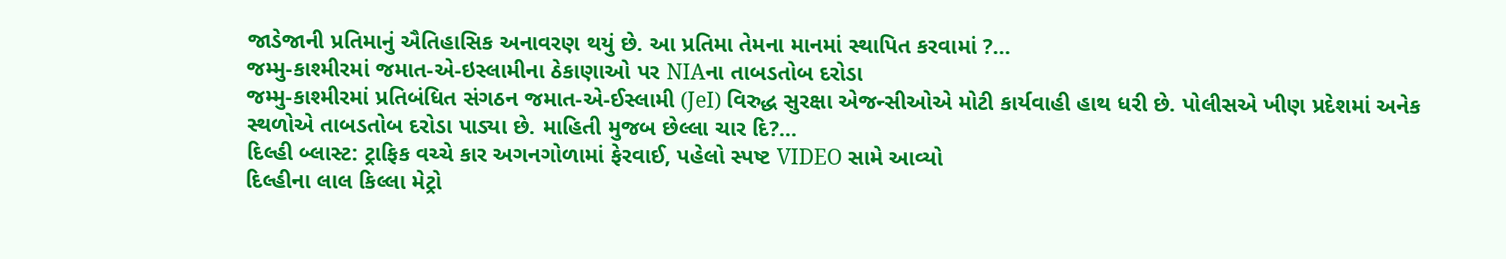જાડેજાની પ્રતિમાનું ઐતિહાસિક અનાવરણ થયું છે. આ પ્રતિમા તેમના માનમાં સ્થાપિત કરવામાં ?...
જમ્મુ-કાશ્મીરમાં જમાત-એ-ઇસ્લામીના ઠેકાણાઓ પર NIAના તાબડતોબ દરોડા
જમ્મુ-કાશ્મીરમાં પ્રતિબંધિત સંગઠન જમાત-એ-ઈસ્લામી (JeI) વિરુદ્ધ સુરક્ષા એજન્સીઓએ મોટી કાર્યવાહી હાથ ધરી છે. પોલીસએ ખીણ પ્રદેશમાં અનેક સ્થળોએ તાબડતોબ દરોડા પાડ્યા છે. માહિતી મુજબ છેલ્લા ચાર દિ?...
દિલ્હી બ્લાસ્ટ: ટ્રાફિક વચ્ચે કાર અગનગોળામાં ફેરવાઈ, પહેલો સ્પષ્ટ VIDEO સામે આવ્યો
દિલ્હીના લાલ કિલ્લા મેટ્રો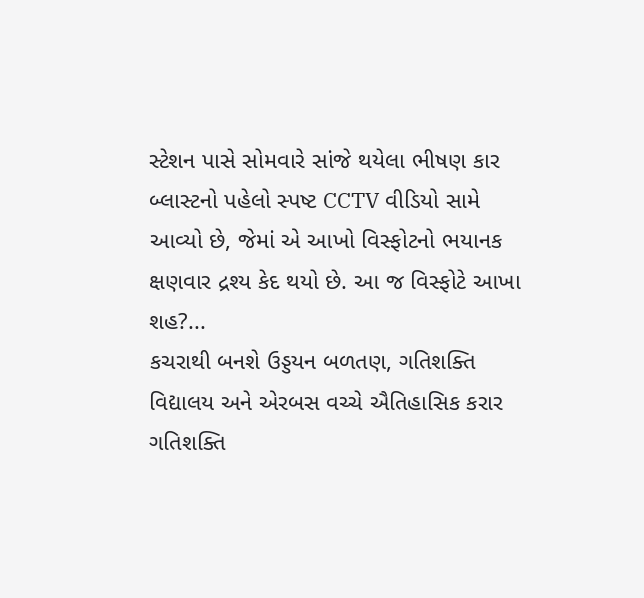સ્ટેશન પાસે સોમવારે સાંજે થયેલા ભીષણ કાર બ્લાસ્ટનો પહેલો સ્પષ્ટ CCTV વીડિયો સામે આવ્યો છે, જેમાં એ આખો વિસ્ફોટનો ભયાનક ક્ષણવાર દ્રશ્ય કેદ થયો છે. આ જ વિસ્ફોટે આખા શહ?...
કચરાથી બનશે ઉડ્ડયન બળતણ, ગતિશક્તિ વિદ્યાલય અને એરબસ વચ્ચે ઐતિહાસિક કરાર
ગતિશક્તિ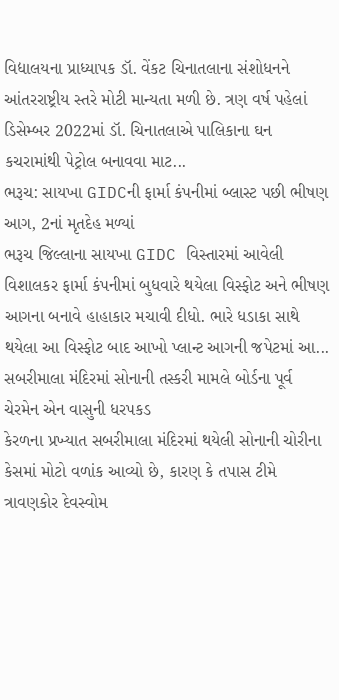વિદ્યાલયના પ્રાધ્યાપક ડૉ. વેંકટ ચિનાતલાના સંશોધનને આંતરરાષ્ટ્રીય સ્તરે મોટી માન્યતા મળી છે. ત્રણ વર્ષ પહેલાં ડિસેમ્બર 2022માં ડૉ. ચિનાતલાએ પાલિકાના ઘન કચરામાંથી પેટ્રોલ બનાવવા માટ...
ભરૂચ: સાયખા GIDCની ફાર્મા કંપનીમાં બ્લાસ્ટ પછી ભીષણ આગ, 2નાં મૃતદેહ મળ્યાં
ભરૂચ જિલ્લાના સાયખા GIDC વિસ્તારમાં આવેલી વિશાલકર ફાર્મા કંપનીમાં બુધવારે થયેલા વિસ્ફોટ અને ભીષણ આગના બનાવે હાહાકાર મચાવી દીધો. ભારે ધડાકા સાથે થયેલા આ વિસ્ફોટ બાદ આખો પ્લાન્ટ આગની જપેટમાં આ...
સબરીમાલા મંદિરમાં સોનાની તસ્કરી મામલે બોર્ડના પૂર્વ ચેરમેન એન વાસુની ધરપકડ
કેરળના પ્રખ્યાત સબરીમાલા મંદિરમાં થયેલી સોનાની ચોરીના કેસમાં મોટો વળાંક આવ્યો છે, કારણ કે તપાસ ટીમે ત્રાવણકોર દેવસ્વોમ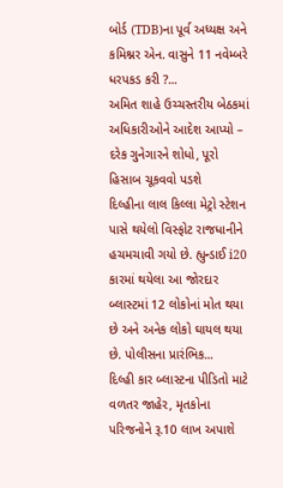બોર્ડ (TDB)ના પૂર્વ અધ્યક્ષ અને કમિશ્નર એન. વાસુને 11 નવેમ્બરે ધરપકડ કરી ?...
અમિત શાહે ઉચ્ચસ્તરીય બેઠકમાં અધિકારીઓને આદેશ આપ્યો – દરેક ગુનેગારને શોધો, પૂરો હિસાબ ચૂકવવો પડશે
દિલ્હીના લાલ કિલ્લા મેટ્રો સ્ટેશન પાસે થયેલો વિસ્ફોટ રાજધાનીને હચમચાવી ગયો છે. હ્યુન્ડાઈ i20 કારમાં થયેલા આ જોરદાર બ્લાસ્ટમાં 12 લોકોનાં મોત થયા છે અને અનેક લોકો ઘાયલ થયા છે. પોલીસના પ્રારંભિક...
દિલ્હી કાર બ્લાસ્ટના પીડિતો માટે વળતર જાહેર, મૃતકોના પરિજનોને રૂ.10 લાખ અપાશે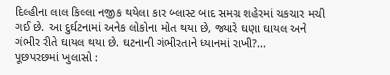દિલ્હીના લાલ કિલ્લા નજીક થયેલા કાર બ્લાસ્ટ બાદ સમગ્ર શહેરમાં ચકચાર મચી ગઈ છે. આ દુર્ઘટનામાં અનેક લોકોના મોત થયા છે, જ્યારે ઘણા ઘાયલ અને ગંભીર રીતે ઘાયલ થયા છે. ઘટનાની ગંભીરતાને ધ્યાનમાં રાખી?...
પૂછપરછમાં ખુલાસો :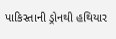પાકિસ્તાની ડ્રોનથી હથિયાર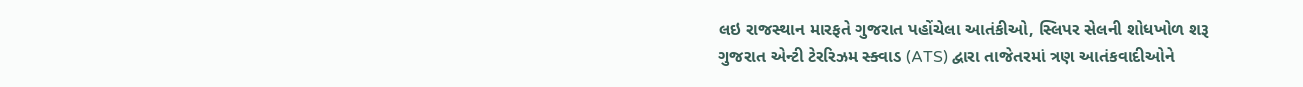લઇ રાજસ્થાન મારફતે ગુજરાત પહોંચેલા આતંકીઓ, સ્લિપર સેલની શોધખોળ શરૂ
ગુજરાત એન્ટી ટેરરિઝમ સ્ક્વાડ (ATS) દ્વારા તાજેતરમાં ત્રણ આતંકવાદીઓને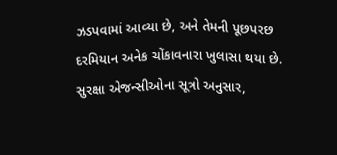ઝડપવામાં આવ્યા છે, અને તેમની પૂછપરછ દરમિયાન અનેક ચોંકાવનારા ખુલાસા થયા છે. સુરક્ષા એજન્સીઓના સૂત્રો અનુસાર,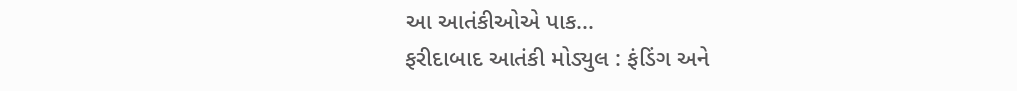આ આતંકીઓએ પાક...
ફરીદાબાદ આતંકી મોડ્યુલ : ફંડિંગ અને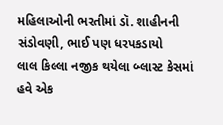મહિલાઓની ભરતીમાં ડૉ. શાહીનની સંડોવણી, ભાઈ પણ ધરપકડાયો
લાલ કિલ્લા નજીક થયેલા બ્લાસ્ટ કેસમાં હવે એક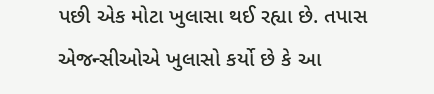પછી એક મોટા ખુલાસા થઈ રહ્યા છે. તપાસ એજન્સીઓએ ખુલાસો કર્યો છે કે આ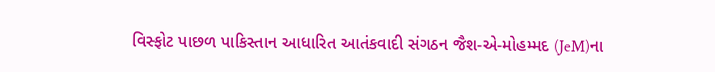વિસ્ફોટ પાછળ પાકિસ્તાન આધારિત આતંકવાદી સંગઠન જૈશ-એ-મોહમ્મદ (JeM)ના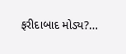ફરીદાબાદ મોડ્ય?...